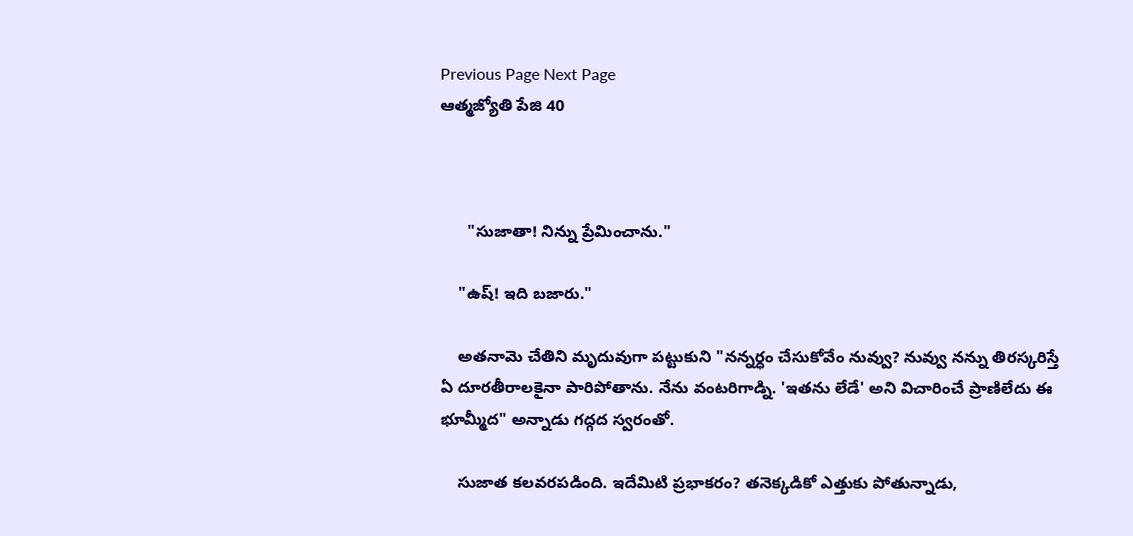Previous Page Next Page
ఆత్మజ్యోతి పేజి 40



      "సుజాతా! నిన్ను ప్రేమించాను."

    "ఉష్! ఇది బజారు."

    అతనామె చేతిని మృదువుగా పట్టుకుని "నన్నర్ధం చేసుకోవేం నువ్వు? నువ్వు నన్ను తిరస్కరిస్తే ఏ దూరతీరాలకైనా పారిపోతాను. నేను వంటరిగాడ్ని. 'ఇతను లేడే' అని విచారించే ప్రాణిలేదు ఈ భూమ్మీద" అన్నాడు గద్గద స్వరంతో.

    సుజాత కలవరపడింది. ఇదేమిటి ప్రభాకరం? తనెక్కడికో ఎత్తుకు పోతున్నాడు,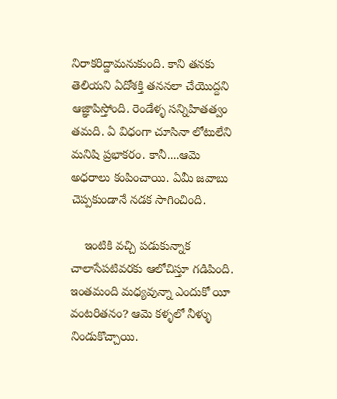నిరాకరిద్డామనుకుంది. కాని తనకు తెలియని ఏదోశక్తి తననలా చేయొద్దని ఆజ్ఞాపిస్తోంది. రెండేళ్ళ సన్నిహితత్వం తమది. ఏ విధంగా చూసినా లోటులేని మనిషి ప్రభాకరం. కానీ....ఆమె అధరాలు కంపించాయి. ఏమీ జవాబు చెప్పకుండానే నడక సాగించింది.

    ఇంటికి వచ్చి పడుకున్నాక చాలాసేపటివరకు ఆలోచిస్తూ గడిపింది. ఇంతమంది మధ్యవున్నా ఎందుకో యీ వంటరితనం? ఆమె కళ్ళలో నీళ్ళు నిండుకొచ్చాయి.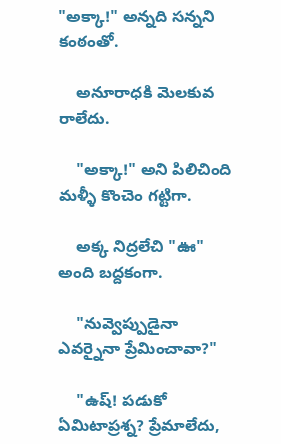"అక్కా!" అన్నది సన్నని కంఠంతో.

    అనూరాధకి మెలకువ రాలేదు.

    "అక్కా!" అని పిలిచింది మళ్ళీ కొంచెం గట్టిగా.

    అక్క నిద్రలేచి "ఊ" అంది బద్దకంగా.

    "నువ్వెప్పుడైనా ఎవర్నైనా ప్రేమించావా?"

    "ఉష్! పడుకో ఏమిటాప్రశ్న? ప్రేమాలేదు,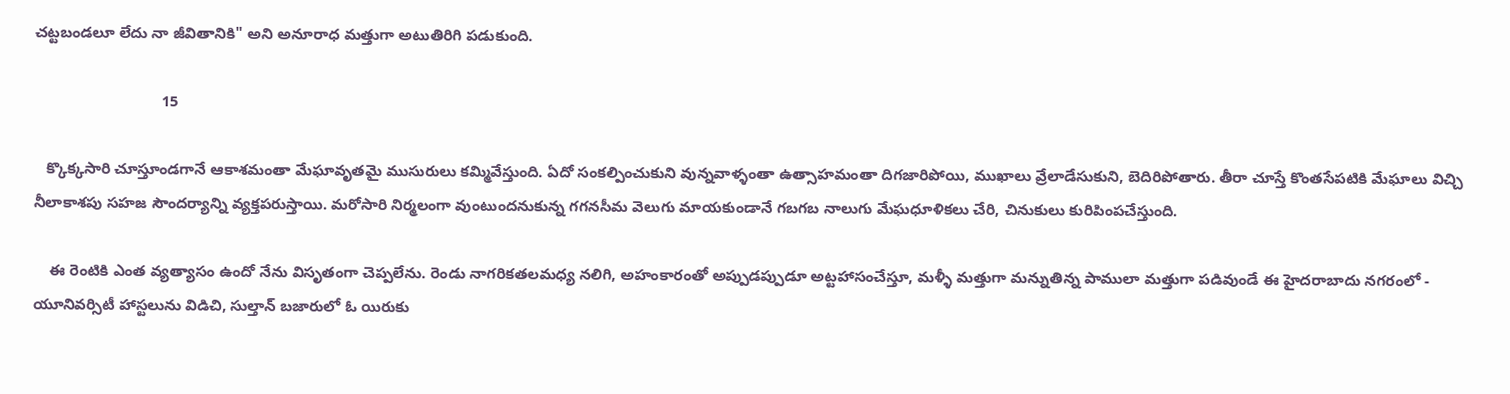చట్టబండలూ లేదు నా జీవితానికి" అని అనూరాధ మత్తుగా అటుతిరిగి పడుకుంది.

                              15

   క్కొక్కసారి చూస్తూండగానే ఆకాశమంతా మేఘావృతమై ముసురులు కమ్మివేస్తుంది. ఏదో సంకల్పించుకుని వున్నవాళ్ళంతా ఉత్సాహమంతా దిగజారిపోయి, ముఖాలు వ్రేలాడేసుకుని, బెదిరిపోతారు. తీరా చూస్తే కొంతసేపటికి మేఘాలు విచ్చి నీలాకాశపు సహజ సౌందర్యాన్ని వ్యక్తపరుస్తాయి. మరోసారి నిర్మలంగా వుంటుందనుకున్న గగనసీమ వెలుగు మాయకుండానే గబగబ నాలుగు మేఘధూళికలు చేరి, చినుకులు కురిపింపచేస్తుంది.

    ఈ రెంటికి ఎంత వ్యత్యాసం ఉందో నేను విసృతంగా చెప్పలేను. రెండు నాగరికతలమధ్య నలిగి, అహంకారంతో అప్పుడప్పుడూ అట్టహాసంచేస్తూ, మళ్ళీ మత్తుగా మన్నుతిన్న పాములా మత్తుగా పడివుండే ఈ హైదరాబాదు నగరంలో - యూనివర్సిటీ హాస్టలును విడిచి, సుల్తాన్ బజారులో ఓ యిరుకు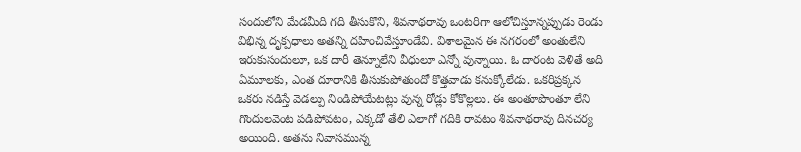సందులోని మేడమీది గది తీసుకొని, శివనాథరావు ఒంటరిగా ఆలోచిస్తూన్నప్పుడు రెండు విభిన్న దృక్పధాలు అతన్ని దహించివేస్తూండేవి. విశాలమైన ఈ నగరంలో అంతులేని ఇరుకుసందులూ, ఒక దారీ తెన్నూలేని వీధులూ ఎన్నో వున్నాయి. ఓ దారంట వెళితే అది ఏమూలకు, ఎంత దూరానికి తీసుకుపోతుందో కొత్తవాడు కనుక్కోలేడు. ఒకరిప్రక్కన ఒకరు నడిస్తే వెడల్పు నిండిపోయేటట్లు వున్న రోడ్లు కోకొల్లలు. ఈ అంతూపొంతూ లేని గొందులవెంట పడిపోవటం, ఎక్కడో తేలి ఎలాగో గదికి రావటం శివనాథరావు దినచర్య అయింది. అతను నివాసమున్న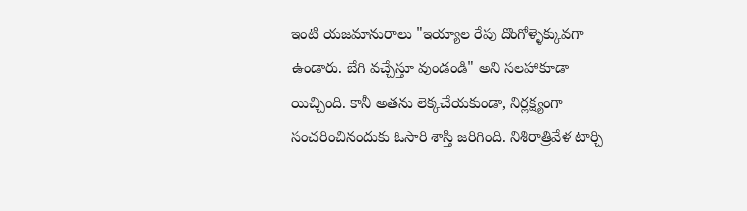ఇంటి యజమానురాలు "ఇయ్యాల రేపు దొంగోళ్ళెక్కువగా ఉండారు. బేగి వచ్చేస్తూ వుండండి" అని సలహాకూడా యిచ్చింది. కానీ అతను లెక్కచేయకుండా, నిర్లక్ష్యంగా సంచరించినందుకు ఓసారి శాస్తి జరిగింది. నిశిరాత్రివేళ టార్చి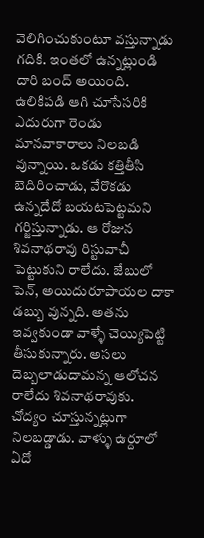వెలిగించుకుంటూ వస్తున్నాడు గదికి. ఇంతలో ఉన్నట్లుండి దారి బంద్ అయింది. ఉలికిపడి ఆగి చూసేసరికి ఎదురుగా రెండు మానవాకారాలు నిలబడి వున్నాయి. ఒకడు కత్తితీసి బెదిరించాడు, వేరొకడు ఉన్నదేదో బయటపెట్టమని గర్జిస్తున్నాడు. ఆ రోజున శివనాథరావు రిస్టువాచీ పెట్టుకుని రాలేదు. జేబులో పెన్, అయిదురూపాయల దాకా డబ్బు వున్నది. అతను ఇవ్వకుండా వాళ్ళే చెయ్యిపెట్టి తీసుకున్నారు. అసలు దెబ్బలాడుదామన్న ఆలోచన రాలేదు శివనాథరావుకు. చోద్యం చూస్తున్నట్లుగా నిలబడ్డాడు. వాళ్ళు ఉర్దూలో ఏదో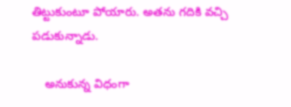తిట్టుకుంటూ పోయారు. అతను గదికి వచ్చి పడుకున్నాడు.

    అనుకున్న విధంగా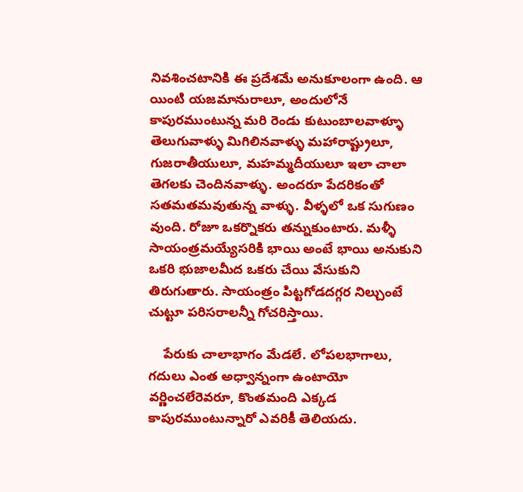నివశించటానికి ఈ ప్రదేశమే అనుకూలంగా ఉంది. ఆ యింటి యజమానురాలూ, అందులోనే కాపురముంటున్న మరి రెండు కుటుంబాలవాళ్ళూ తెలుగువాళ్ళు మిగిలినవాళ్ళు మహారాష్ట్రులూ, గుజరాతీయులూ, మహమ్మదీయులూ ఇలా చాలా తెగలకు చెందినవాళ్ళు. అందరూ పేదరికంతో సతమతమవుతున్న వాళ్ళు. వీళ్ళలో ఒక సుగుణం వుంది. రోజూ ఒకర్నొకరు తన్నుకుంటారు. మళ్ళీ సాయంత్రమయ్యేసరికి భాయి అంటే భాయి అనుకుని ఒకరి భుజాలమీద ఒకరు చేయి వేసుకుని తిరుగుతారు. సాయంత్రం పిట్టగోడదగ్గర నిల్చుంటే చుట్టూ పరిసరాలన్నీ గోచరిస్తాయి.

    పేరుకు చాలాభాగం మేడలే. లోపలభాగాలు, గదులు ఎంత అధ్వాన్నంగా ఉంటాయో వర్ణించలేరెవరూ, కొంతమంది ఎక్కడ కాపురముంటున్నారో ఎవరికీ తెలియదు.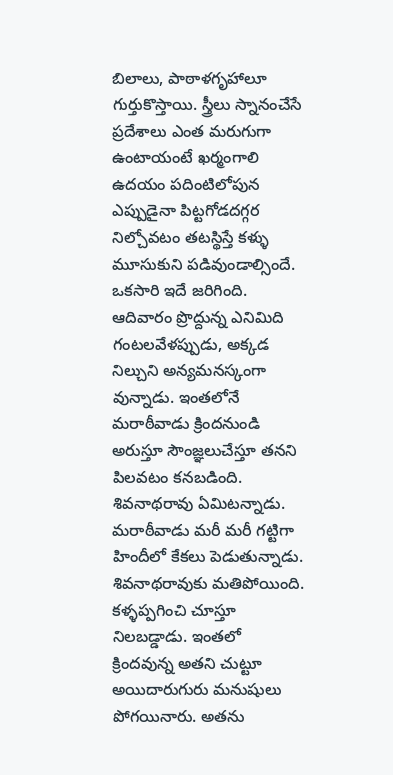బిలాలు, పాఠాళగృహాలూ గుర్తుకొస్తాయి. స్త్రీలు స్నానంచేసే ప్రదేశాలు ఎంత మరుగుగా ఉంటాయంటే ఖర్మంగాలి ఉదయం పదింటిలోపున ఎప్పుడైనా పిట్టగోడదగ్గర నిల్చోవటం తటస్థిస్తే కళ్ళు మూసుకుని పడివుండాల్సిందే. ఒకసారి ఇదే జరిగింది. ఆదివారం ప్రొద్దున్న ఎనిమిది గంటలవేళప్పుడు, అక్కడ నిల్చుని అన్యమనస్కంగా వున్నాడు. ఇంతలోనే మరాఠీవాడు క్రిందనుండి అరుస్తూ సౌంజ్ఞలుచేస్తూ తనని పిలవటం కనబడింది. శివనాథరావు ఏమిటన్నాడు. మరాఠీవాడు మరీ మరీ గట్టిగా హిందీలో కేకలు పెడుతున్నాడు. శివనాథరావుకు మతిపోయింది. కళ్ళప్పగించి చూస్తూ నిలబడ్డాడు. ఇంతలో క్రిందవున్న అతని చుట్టూ అయిదారుగురు మనుషులు పోగయినారు. అతను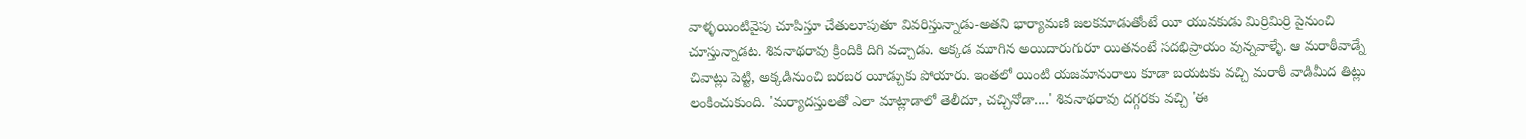వాళ్ళయింటివైపు చూపిస్తూ చేతులూపుతూ వివరిస్తున్నాడు-అతని భార్యామణి జలకమాడుతోంటే యీ యువకుడు మిర్రిమిర్రి పైనుంచి చూస్తున్నాడట. శివనాథరావు క్రిందికి దిగి వచ్చాడు. అక్కడ మూగిన అయిదారుగురూ యితనంటే సదభిప్రాయం వున్నవాళ్ళే. ఆ మరాఠీవాడ్నే చివాట్లు పెట్టి, అక్కడినుంచి బరబర యీడ్చుకు పోయారు. ఇంతలో యింటి యజమానురాలు కూడా బయటకు వచ్చి మరాఠీ వాడిమీద తిట్లు లంకించుకుంది. 'మర్యాదస్తులతో ఎలా మాట్లాడాలో తెలీదూ, చచ్చినోడా....' శివనాథరావు దగ్గరకు వచ్చి 'ఈ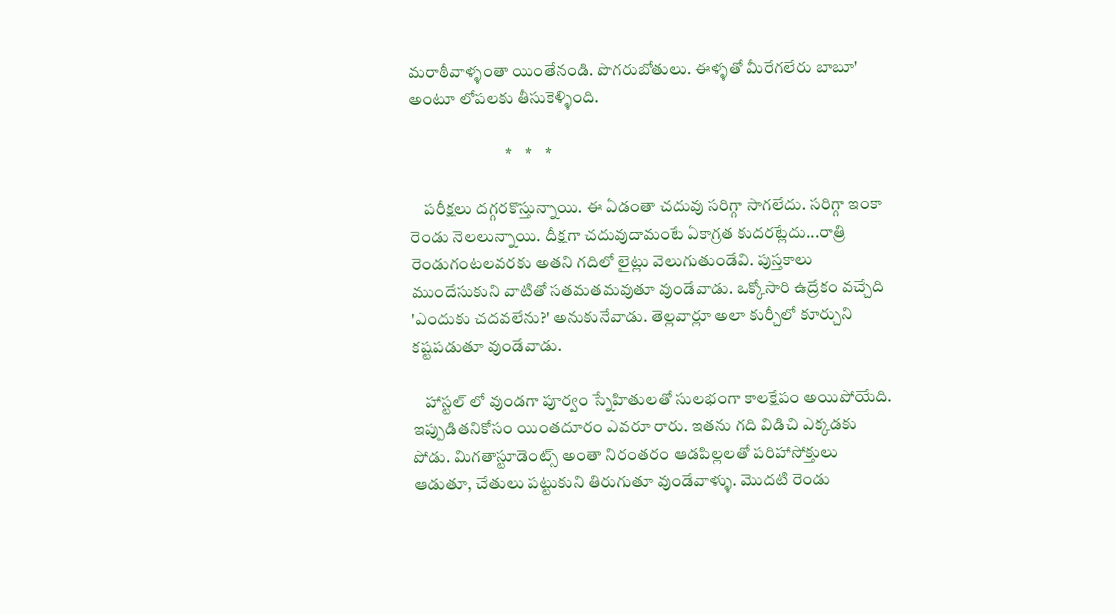మరాఠీవాళ్ళంతా యింతేనండి. పొగరుబోతులు. ఈళ్ళతో మీరేగలేరు బాబూ' అంటూ లోపలకు తీసుకెళ్ళింది.

                             *    *    *

    పరీక్షలు దగ్గరకొస్తున్నాయి. ఈ ఏడంతా చదువు సరిగ్గా సాగలేదు. సరిగ్గా ఇంకా రెండు నెలలున్నాయి. దీక్షగా చదువుదామంటే ఏకాగ్రత కుదరట్లేదు...రాత్రి రెండుగంటలవరకు అతని గదిలో లైట్లు వెలుగుతుండేవి. పుస్తకాలు ముందేసుకుని వాటితో సతమతమవుతూ వుండేవాడు. ఒక్కోసారి ఉద్రేకం వచ్చేది 'ఎందుకు చదవలేను?' అనుకునేవాడు. తెల్లవార్లూ అలా కుర్చీలో కూర్చుని కష్టపడుతూ వుండేవాడు.

    హాస్టల్ లో వుండగా పూర్వం స్నేహితులతో సులభంగా కాలక్షేపం అయిపోయేది. ఇప్పుడితనికోసం యింతదూరం ఎవరూ రారు. ఇతను గది విడిచి ఎక్కడకు పోడు. మిగతాస్టూడెంట్స్ అంతా నిరంతరం ఆడపిల్లలతో పరిహాసోక్తులు ఆడుతూ, చేతులు పట్టుకుని తిరుగుతూ వుండేవాళ్ళు. మొదటి రెండు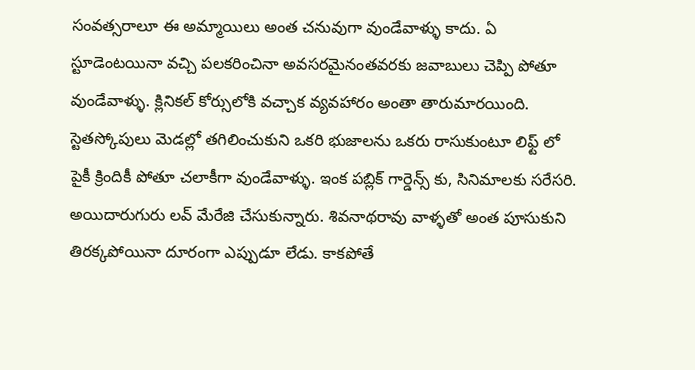సంవత్సరాలూ ఈ అమ్మాయిలు అంత చనువుగా వుండేవాళ్ళు కాదు. ఏ స్టూడెంటయినా వచ్చి పలకరించినా అవసరమైనంతవరకు జవాబులు చెప్పి పోతూ వుండేవాళ్ళు. క్లినికల్ కోర్సులోకి వచ్చాక వ్యవహారం అంతా తారుమారయింది. స్టెతస్కోపులు మెడల్లో తగిలించుకుని ఒకరి భుజాలను ఒకరు రాసుకుంటూ లిఫ్ట్ లో పైకీ క్రిందికీ పోతూ చలాకీగా వుండేవాళ్ళు. ఇంక పబ్లిక్ గార్డెన్స్ కు, సినిమాలకు సరేసరి. అయిదారుగురు లవ్ మేరేజి చేసుకున్నారు. శివనాథరావు వాళ్ళతో అంత పూసుకుని తిరక్కపోయినా దూరంగా ఎప్పుడూ లేడు. కాకపోతే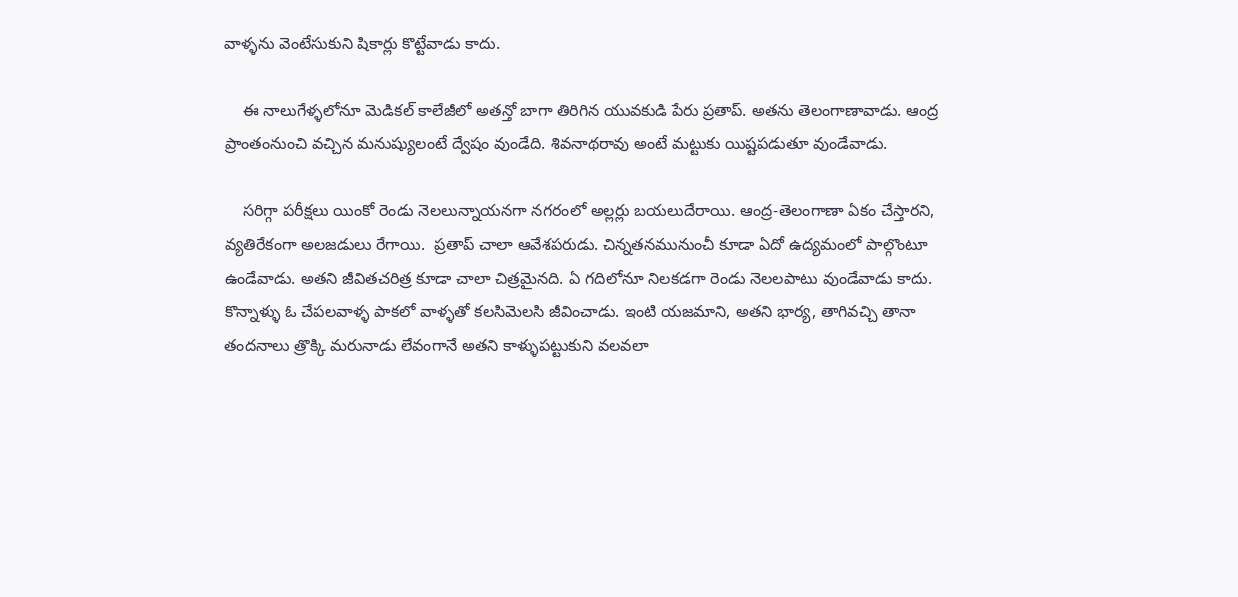వాళ్ళను వెంటేసుకుని షికార్లు కొట్టేవాడు కాదు.

    ఈ నాలుగేళ్ళలోనూ మెడికల్ కాలేజీలో అతన్తో బాగా తిరిగిన యువకుడి పేరు ప్రతాప్. అతను తెలంగాణావాడు. ఆంద్ర ప్రాంతంనుంచి వచ్చిన మనుష్యులంటే ద్వేషం వుండేది. శివనాథరావు అంటే మట్టుకు యిష్టపడుతూ వుండేవాడు.

    సరిగ్గా పరీక్షలు యింకో రెండు నెలలున్నాయనగా నగరంలో అల్లర్లు బయలుదేరాయి. ఆంద్ర-తెలంగాణా ఏకం చేస్తారని, వ్యతిరేకంగా అలజడులు రేగాయి.  ప్రతాప్ చాలా ఆవేశపరుడు. చిన్నతనమునుంచీ కూడా ఏదో ఉద్యమంలో పాల్గొంటూ ఉండేవాడు. అతని జీవితచరిత్ర కూడా చాలా చిత్రమైనది. ఏ గదిలోనూ నిలకడగా రెండు నెలలపాటు వుండేవాడు కాదు. కొన్నాళ్ళు ఓ చేపలవాళ్ళ పాకలో వాళ్ళతో కలసిమెలసి జీవించాడు. ఇంటి యజమాని, అతని భార్య, తాగివచ్చి తానా తందనాలు త్రొక్కి మరునాడు లేవంగానే అతని కాళ్ళుపట్టుకుని వలవలా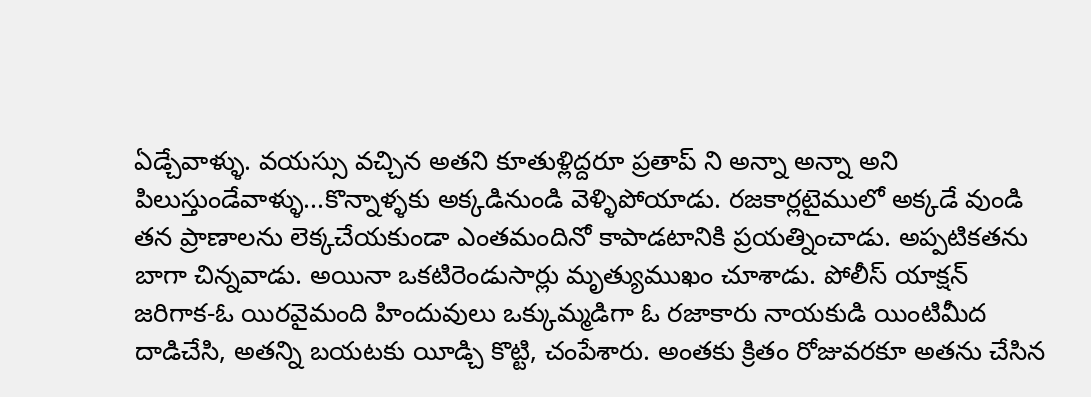ఏడ్చేవాళ్ళు. వయస్సు వచ్చిన అతని కూతుళ్లిద్దరూ ప్రతాప్ ని అన్నా అన్నా అని పిలుస్తుండేవాళ్ళు...కొన్నాళ్ళకు అక్కడినుండి వెళ్ళిపోయాడు. రజకార్లటైములో అక్కడే వుండి తన ప్రాణాలను లెక్కచేయకుండా ఎంతమందినో కాపాడటానికి ప్రయత్నించాడు. అప్పటికతను బాగా చిన్నవాడు. అయినా ఒకటిరెండుసార్లు మృత్యుముఖం చూశాడు. పోలీస్ యాక్షన్ జరిగాక-ఓ యిరవైమంది హిందువులు ఒక్కుమ్మడిగా ఓ రజాకారు నాయకుడి యింటిమీద దాడిచేసి, అతన్ని బయటకు యీడ్చి కొట్టి, చంపేశారు. అంతకు క్రితం రోజువరకూ అతను చేసిన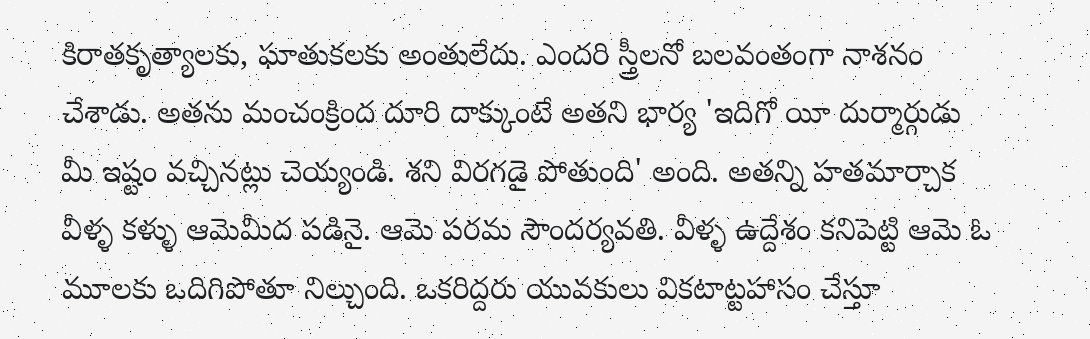కిరాతకృత్యాలకు, ఘాతుకలకు అంతులేదు. ఎందరి స్త్రీలనో బలవంతంగా నాశనం చేశాడు. అతను మంచంక్రింద దూరి దాక్కుంటే అతని భార్య 'ఇదిగో యీ దుర్మార్గుడు మీ ఇష్టం వచ్చినట్లు చెయ్యండి. శని విరగడై పోతుంది' అంది. అతన్ని హతమార్చాక వీళ్ళ కళ్ళు ఆమెమీద పడినై. ఆమె పరమ సౌందర్యవతి. వీళ్ళ ఉద్దేశం కనిపెట్టి ఆమె ఓ మూలకు ఒదిగిపోతూ నిల్చుంది. ఒకరిద్దరు యువకులు వికటాట్టహాసం చేస్తూ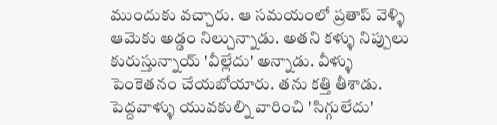ముందుకు వచ్చారు. ఆ సమయంలో ప్రతాప్ వెళ్ళి ఆమెకు అడ్డం నిల్చున్నాడు. అతని కళ్ళు నిప్పులు కురుస్తున్నాయ్ 'వీల్లేదు' అన్నాడు. వీళ్ళు పెంకెతనం చేయబోయారు. తను కత్తి తీశాడు. పెద్దవాళ్ళు యువకుల్ని వారించి 'సిగ్గులేదు'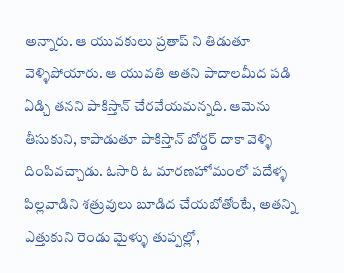అన్నారు. ఆ యువకులు ప్రతాప్ ని తిడుతూ వెళ్ళిపోయారు. ఆ యువతి అతని పాదాలమీద పడి ఏడ్చి తనని పాకిస్తాన్ చేరవేయమన్నది. ఆమెను తీసుకుని, కాపాడుతూ పాకిస్తాన్ బోర్డర్ దాకా వెళ్ళి దింపివచ్చాడు. ఓసారి ఓ మారణహోమంలో పదేళ్ళ పిల్లవాడిని శత్రువులు బూడిద చేయబోతోంటే, అతన్ని ఎత్తుకుని రెండు మైళ్ళు తుప్పల్లో,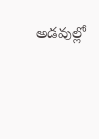అడవుల్లో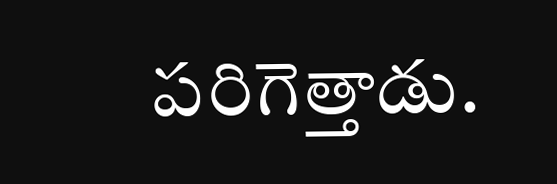పరిగెత్తాడు.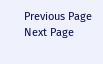Previous Page Next Page